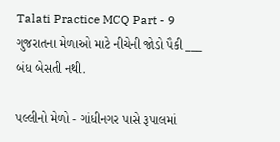Talati Practice MCQ Part - 9
ગુજરાતના મેળાઓ માટે નીચેની જોડો પૈકી ___ બંધ બેસતી નથી.

પલ્લીનો મેળો - ગાંધીનગર પાસે રૂપાલમાં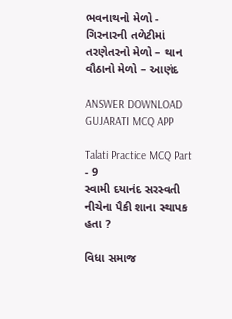ભવનાથનો મેળો - ગિરનારની તળેટીમાં
તરણેતરનો મેળો – થાન
વૌઠાનો મેળો – આણંદ

ANSWER DOWNLOAD GUJARATI MCQ APP

Talati Practice MCQ Part - 9
સ્વામી દયાનંદ સરસ્વતી નીચેના પૈકી શાના સ્થાપક હતા ?

વિધા સમાજ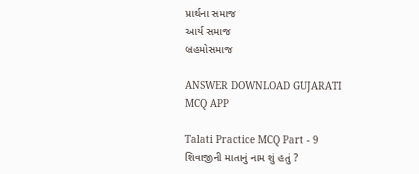પ્રાર્થના સમાજ
આર્ય સમાજ
બ્રહમોસમાજ

ANSWER DOWNLOAD GUJARATI MCQ APP

Talati Practice MCQ Part - 9
શિવાજીની માતાનું નામ શું હતું ?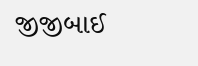જીજીબાઈ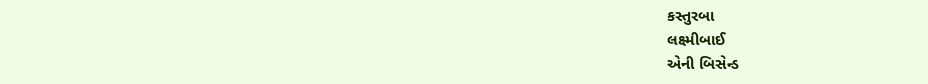કસ્તુરબા
લક્ષ્મીબાઈ
એની બિસેન્ડ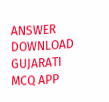ANSWER DOWNLOAD GUJARATI MCQ APP